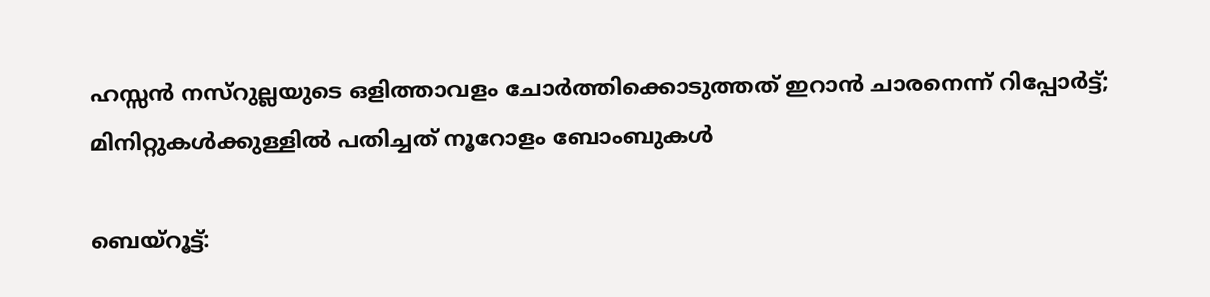ഹസ്സന്‍ നസ്‌റുല്ലയുടെ ഒളിത്താവളം ചോര്‍ത്തിക്കൊടുത്തത് ഇറാന്‍ ചാരനെന്ന് റിപ്പോര്‍ട്ട്; മിനിറ്റുകള്‍ക്കുള്ളില്‍ പതിച്ചത് നൂറോളം ബോംബുകള്‍

ബെയ്‌റൂട്ട്: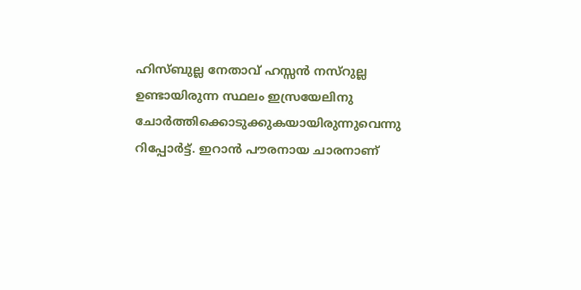ഹിസ്ബുല്ല നേതാവ് ഹസ്സന്‍ നസ്‌റുല്ല ഉണ്ടായിരുന്ന സ്ഥലം ഇസ്രയേലിനു ചോര്‍ത്തിക്കൊടുക്കുകയായിരുന്നുവെന്നു റിപ്പോര്‍ട്ട്. ഇറാന്‍ പൗരനായ ചാരനാണ്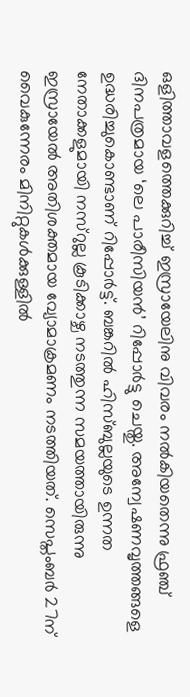ഒളിത്താവളത്തെക്കുറിച്ച് ഇസ്രായേലിനു വിവരം നല്‍കിയതെന്നു ഫ്രഞ്ച് ദിനപത്രമായ ‘ലെ പാരീസിയന്‍’ റിപ്പോര്‍ട്ടു ചെയ്തു. അന്വേഷണവൃത്തങ്ങളെ ഉദ്ധരിച്ചുകൊണ്ടാണ് റിപ്പോര്‍ട്ട്. ബങ്കറില്‍ ഹിസ്ബുല്ലയുടെ ഉന്നത നേതാക്കളുമായി നസ്‌റുല്ല കൂടിക്കാഴ്ച നടത്തുന്ന സമയത്തായിരുന്നു ഇസ്രായേല്‍ അതിശക്തമായ വ്യോമാക്രമണം നടത്തിയത്. സെപ്തംബര്‍ 27ന് വൈകുന്നേരം മിനിറ്റുകള്‍ക്കുള്ളില്‍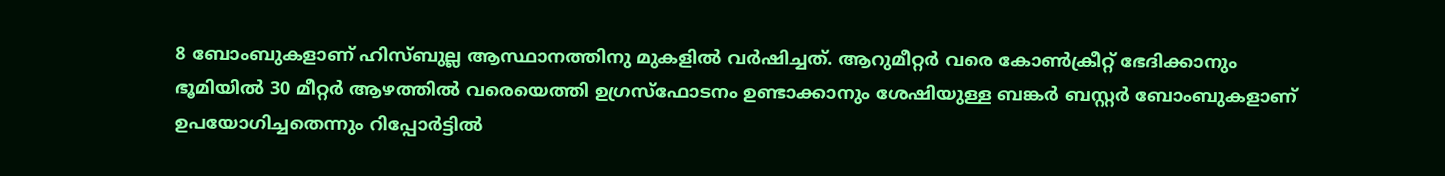8 ബോംബുകളാണ് ഹിസ്ബുല്ല ആസ്ഥാനത്തിനു മുകളില്‍ വര്‍ഷിച്ചത്. ആറുമീറ്റര്‍ വരെ കോണ്‍ക്രീറ്റ് ഭേദിക്കാനും ഭൂമിയില്‍ 30 മീറ്റര്‍ ആഴത്തില്‍ വരെയെത്തി ഉഗ്രസ്‌ഫോടനം ഉണ്ടാക്കാനും ശേഷിയുള്ള ബങ്കര്‍ ബസ്റ്റര്‍ ബോംബുകളാണ് ഉപയോഗിച്ചതെന്നും റിപ്പോര്‍ട്ടില്‍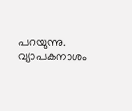പറയുന്നു. വ്യാപകനാശം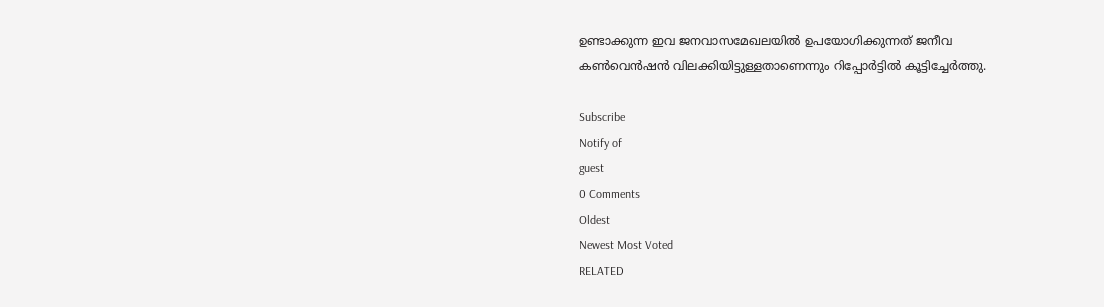ഉണ്ടാക്കുന്ന ഇവ ജനവാസമേഖലയില്‍ ഉപയോഗിക്കുന്നത് ജനീവ കണ്‍വെന്‍ഷന്‍ വിലക്കിയിട്ടുള്ളതാണെന്നും റിപ്പോര്‍ട്ടില്‍ കൂട്ടിച്ചേര്‍ത്തു.

Subscribe
Notify of
guest
0 Comments
Oldest
Newest Most Voted
RELATED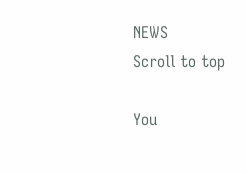NEWS
Scroll to top

You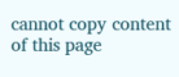cannot copy content of this page